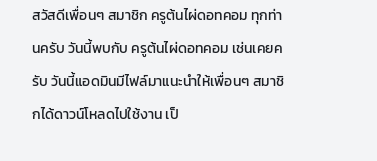สวัสดีเพื่อนๆ สมาชิก ครูต้นไผ่ดอทคอม ทุกท่านครับ วันนี้พบกับ ครูต้นไผ่ดอทคอม เช่นเคยครับ วันนี้แอดมินมีไฟล์มาแนะนำให้เพื่อนๆ สมาชิกได้ดาวน์โหลดไปใช้งาน เป็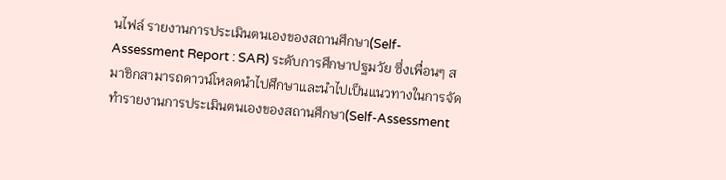นไฟล์ รายงานการประเมินตนเองของสถานศึกษา(Self-Assessment Report : SAR) ระดับการศึกษาปฐมวัย ซึ่งเพื่อนๆ สมาชิกสามารถดาวน์โหลดนำไปศึกษาและนำไปเป็นแนวทางในการจัดทำรายงานการประเมินตนเองของสถานศึกษา(Self-Assessment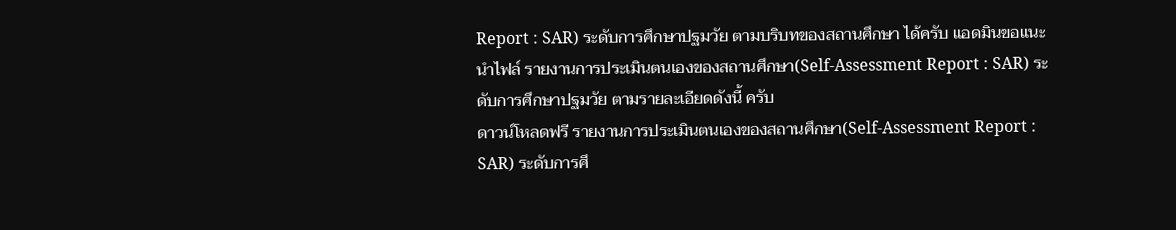Report : SAR) ระดับการศึกษาปฐมวัย ตามบริบทของสถานศึกษา ได้ครับ แอดมินขอแนะนำไฟล์ รายงานการประเมินตนเองของสถานศึกษา(Self-Assessment Report : SAR) ระดับการศึกษาปฐมวัย ตามรายละเอียดดังนี้ ครับ
ดาวน์โหลดฟรี รายงานการประเมินตนเองของสถานศึกษา(Self-Assessment Report : SAR) ระดับการศึ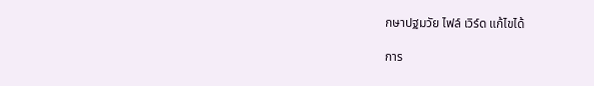กษาปฐมวัย ไฟล์ เวิร์ด แก้ไขได้

การ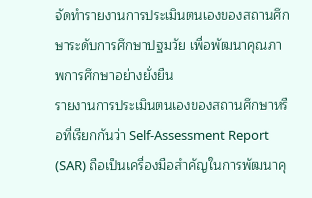จัดทำรายงานการประเมินตนเองของสถานศึกษาระดับการศึกษาปฐมวัย เพื่อพัฒนาคุณภาพการศึกษาอย่างยั่งยืน
รายงานการประเมินตนเองของสถานศึกษาหรือที่เรียกกันว่า Self-Assessment Report (SAR) ถือเป็นเครื่องมือสำคัญในการพัฒนาคุ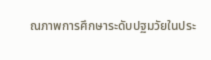ณภาพการศึกษาระดับปฐมวัยในประ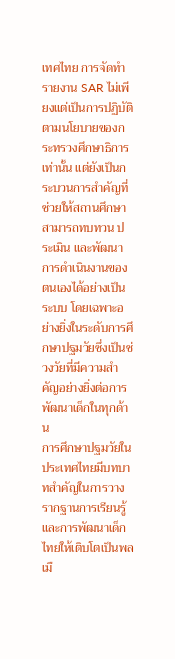เทศไทย การจัดทำรายงาน SAR ไม่เพียงแต่เป็นการปฏิบัติตามนโยบายของกระทรวงศึกษาธิการเท่านั้น แต่ยังเป็นกระบวนการสำคัญที่ช่วยให้สถานศึกษาสามารถทบทวน ประเมิน และพัฒนาการดำเนินงานของตนเองได้อย่างเป็นระบบ โดยเฉพาะอย่างยิ่งในระดับการศึกษาปฐมวัยซึ่งเป็นช่วงวัยที่มีความสำคัญอย่างยิ่งต่อการพัฒนาเด็กในทุกด้าน
การศึกษาปฐมวัยในประเทศไทยมีบทบาทสำคัญในการวางรากฐานการเรียนรู้และการพัฒนาเด็กไทยให้เติบโตเป็นพลเมื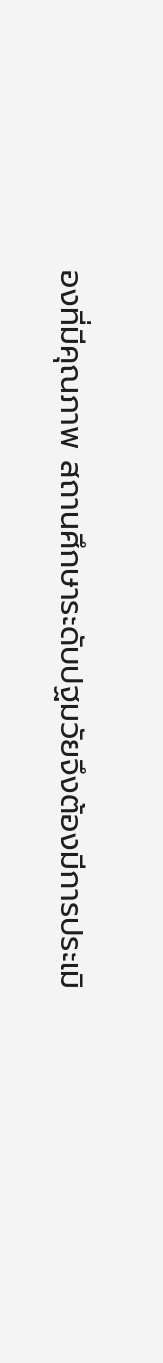องที่มีคุณภาพ สถานศึกษาระดับปฐมวัยจึงต้องมีการประเมิ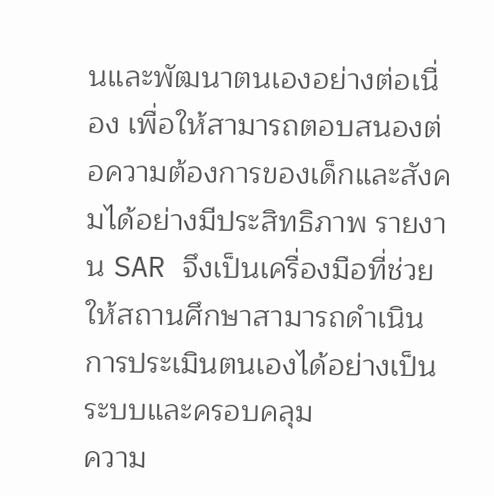นและพัฒนาตนเองอย่างต่อเนื่อง เพื่อให้สามารถตอบสนองต่อความต้องการของเด็กและสังคมได้อย่างมีประสิทธิภาพ รายงาน SAR จึงเป็นเครื่องมือที่ช่วยให้สถานศึกษาสามารถดำเนินการประเมินตนเองได้อย่างเป็นระบบและครอบคลุม
ความ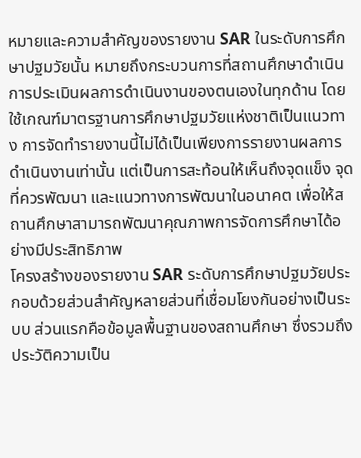หมายและความสำคัญของรายงาน SAR ในระดับการศึกษาปฐมวัยนั้น หมายถึงกระบวนการที่สถานศึกษาดำเนินการประเมินผลการดำเนินงานของตนเองในทุกด้าน โดยใช้เกณฑ์มาตรฐานการศึกษาปฐมวัยแห่งชาติเป็นแนวทาง การจัดทำรายงานนี้ไม่ได้เป็นเพียงการรายงานผลการดำเนินงานเท่านั้น แต่เป็นการสะท้อนให้เห็นถึงจุดแข็ง จุดที่ควรพัฒนา และแนวทางการพัฒนาในอนาคต เพื่อให้สถานศึกษาสามารถพัฒนาคุณภาพการจัดการศึกษาได้อย่างมีประสิทธิภาพ
โครงสร้างของรายงาน SAR ระดับการศึกษาปฐมวัยประกอบด้วยส่วนสำคัญหลายส่วนที่เชื่อมโยงกันอย่างเป็นระบบ ส่วนแรกคือข้อมูลพื้นฐานของสถานศึกษา ซึ่งรวมถึงประวัติความเป็น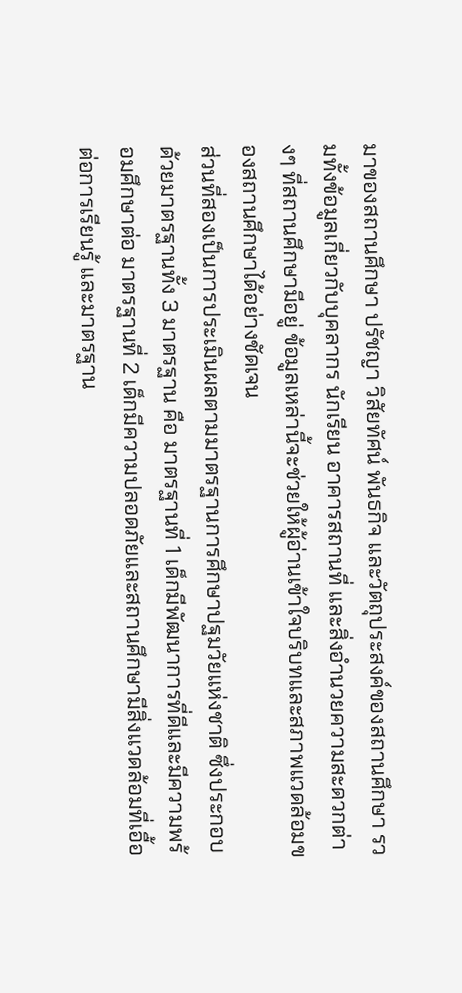มาของสถานศึกษา ปรัชญา วิสัยทัศน์ พันธกิจ และวัตถุประสงค์ของสถานศึกษา รวมทั้งข้อมูลเกี่ยวกับบุคลากร นักเรียน อาคารสถานที่ และสิ่งอำนวยความสะดวกต่างๆ ที่สถานศึกษามีอยู่ ข้อมูลเหล่านี้จะช่วยให้ผู้อ่านเข้าใจบริบทและสภาพแวดล้อมของสถานศึกษาได้อย่างชัดเจน
ส่วนที่สองเป็นการประเมินผลตามมาตรฐานการศึกษาปฐมวัยแห่งชาติ ซึ่งประกอบด้วยมาตรฐานทั้ง 3 มาตรฐาน คือ มาตรฐานที่ 1 เด็กมีพัฒนาการที่ดีและมีความพร้อมศึกษาต่อ มาตรฐานที่ 2 เด็กมีความปลอดภัยและสถานศึกษามีสิ่งแวดล้อมที่เอื้อต่อการเรียนรู้ และมาตรฐาน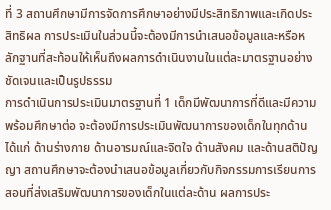ที่ 3 สถานศึกษามีการจัดการศึกษาอย่างมีประสิทธิภาพและเกิดประสิทธิผล การประเมินในส่วนนี้จะต้องมีการนำเสนอข้อมูลและหรือหลักฐานที่สะท้อนให้เห็นถึงผลการดำเนินงานในแต่ละมาตรฐานอย่างชัดเจนและเป็นรูปธรรม
การดำเนินการประเมินมาตรฐานที่ 1 เด็กมีพัฒนาการที่ดีและมีความพร้อมศึกษาต่อ จะต้องมีการประเมินพัฒนาการของเด็กในทุกด้าน ได้แก่ ด้านร่างกาย ด้านอารมณ์และจิตใจ ด้านสังคม และด้านสติปัญญา สถานศึกษาจะต้องนำเสนอข้อมูลเกี่ยวกับกิจกรรมการเรียนการสอนที่ส่งเสริมพัฒนาการของเด็กในแต่ละด้าน ผลการประ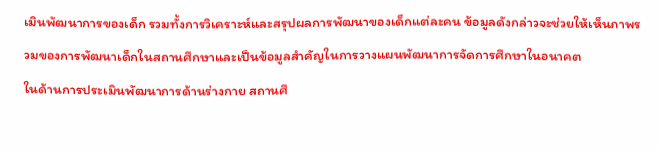เมินพัฒนาการของเด็ก รวมทั้งการวิเคราะห์และสรุปผลการพัฒนาของเด็กแต่ละคน ข้อมูลดังกล่าวจะช่วยให้เห็นภาพรวมของการพัฒนาเด็กในสถานศึกษาและเป็นข้อมูลสำคัญในการวางแผนพัฒนาการจัดการศึกษาในอนาคต
ในด้านการประเมินพัฒนาการด้านร่างกาย สถานศึ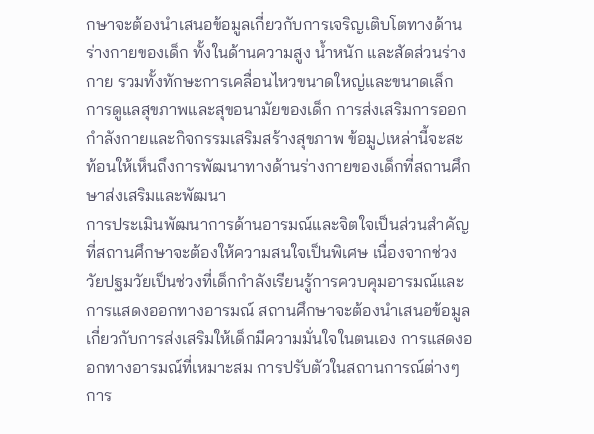กษาจะต้องนำเสนอข้อมูลเกี่ยวกับการเจริญเติบโตทางด้านร่างกายของเด็ก ทั้งในด้านความสูง น้ำหนัก และสัดส่วนร่างกาย รวมทั้งทักษะการเคลื่อนไหวขนาดใหญ่และขนาดเล็ก การดูแลสุขภาพและสุขอนามัยของเด็ก การส่งเสริมการออกกำลังกายและกิจกรรมเสริมสร้างสุขภาพ ข้อมูلเหล่านี้จะสะท้อนให้เห็นถึงการพัฒนาทางด้านร่างกายของเด็กที่สถานศึกษาส่งเสริมและพัฒนา
การประเมินพัฒนาการด้านอารมณ์และจิตใจเป็นส่วนสำคัญที่สถานศึกษาจะต้องให้ความสนใจเป็นพิเศษ เนื่องจากช่วงวัยปฐมวัยเป็นช่วงที่เด็กกำลังเรียนรู้การควบคุมอารมณ์และการแสดงออกทางอารมณ์ สถานศึกษาจะต้องนำเสนอข้อมูลเกี่ยวกับการส่งเสริมให้เด็กมีความมั่นใจในตนเอง การแสดงออกทางอารมณ์ที่เหมาะสม การปรับตัวในสถานการณ์ต่างๆ การ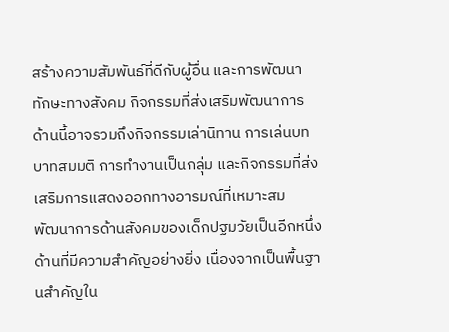สร้างความสัมพันธ์ที่ดีกับผู้อื่น และการพัฒนาทักษะทางสังคม กิจกรรมที่ส่งเสริมพัฒนาการด้านนี้อาจรวมถึงกิจกรรมเล่านิทาน การเล่นบทบาทสมมติ การทำงานเป็นกลุ่ม และกิจกรรมที่ส่งเสริมการแสดงออกทางอารมณ์ที่เหมาะสม
พัฒนาการด้านสังคมของเด็กปฐมวัยเป็นอีกหนึ่งด้านที่มีความสำคัญอย่างยิ่ง เนื่องจากเป็นพื้นฐานสำคัญใน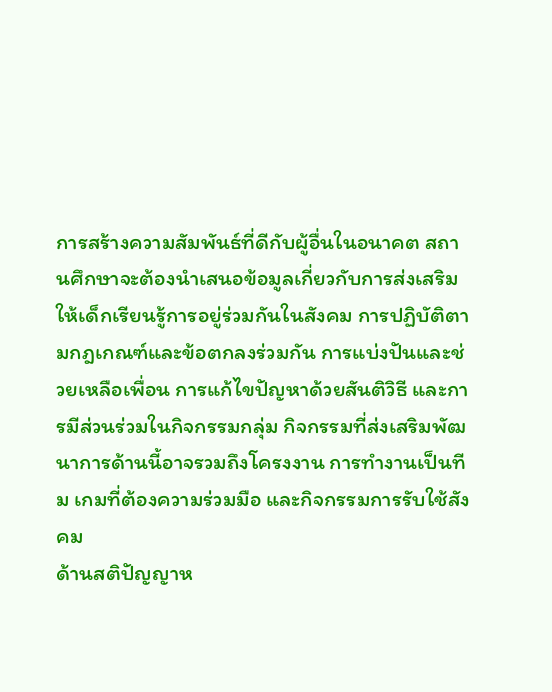การสร้างความสัมพันธ์ที่ดีกับผู้อื่นในอนาคต สถานศึกษาจะต้องนำเสนอข้อมูลเกี่ยวกับการส่งเสริมให้เด็กเรียนรู้การอยู่ร่วมกันในสังคม การปฏิบัติตามกฎเกณฑ์และข้อตกลงร่วมกัน การแบ่งปันและช่วยเหลือเพื่อน การแก้ไขปัญหาด้วยสันติวิธี และการมีส่วนร่วมในกิจกรรมกลุ่ม กิจกรรมที่ส่งเสริมพัฒนาการด้านนี้อาจรวมถึงโครงงาน การทำงานเป็นทีม เกมที่ต้องความร่วมมือ และกิจกรรมการรับใช้สังคม
ด้านสติปัญญาห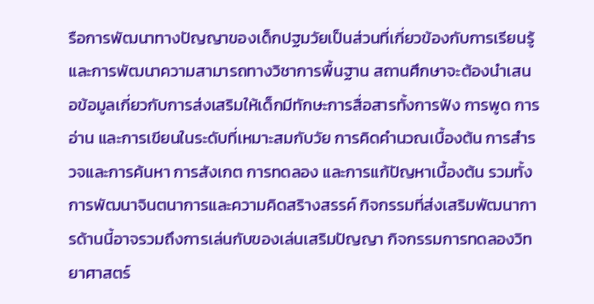รือการพัฒนาทางปัญญาของเด็กปฐมวัยเป็นส่วนที่เกี่ยวข้องกับการเรียนรู้และการพัฒนาความสามารถทางวิชาการพื้นฐาน สถานศึกษาจะต้องนำเสนอข้อมูลเกี่ยวกับการส่งเสริมให้เด็กมีทักษะการสื่อสารทั้งการฟัง การพูด การอ่าน และการเขียนในระดับที่เหมาะสมกับวัย การคิดคำนวณเบื้องต้น การสำรวจและการค้นหา การสังเกต การทดลอง และการแก้ปัญหาเบื้องต้น รวมทั้งการพัฒนาจินตนาการและความคิดสริางสรรค์ กิจกรรมที่ส่งเสริมพัฒนาการด้านนี้อาจรวมถึงการเล่นกับของเล่นเสริมปัญญา กิจกรรมการทดลองวิทยาศาสตร์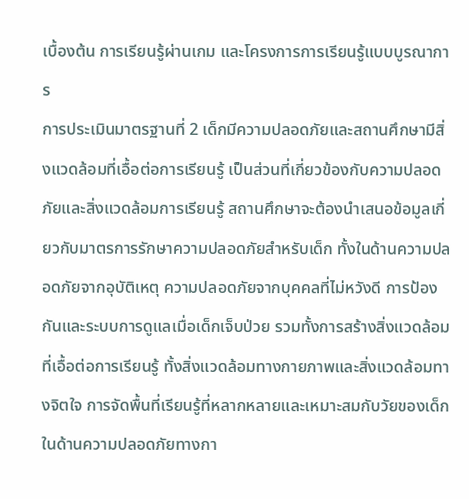เบื้องต้น การเรียนรู้ผ่านเกม และโครงการการเรียนรู้แบบบูรณาการ
การประเมินมาตรฐานที่ 2 เด็กมีความปลอดภัยและสถานศึกษามีสิ่งแวดล้อมที่เอื้อต่อการเรียนรู้ เป็นส่วนที่เกี่ยวข้องกับความปลอดภัยและสิ่งแวดล้อมการเรียนรู้ สถานศึกษาจะต้องนำเสนอข้อมูลเกี่ยวกับมาตรการรักษาความปลอดภัยสำหรับเด็ก ทั้งในด้านความปลอดภัยจากอุบัติเหตุ ความปลอดภัยจากบุคคลที่ไม่หวังดี การป้องกันและระบบการดูแลเมื่อเด็กเจ็บป่วย รวมทั้งการสร้างสิ่งแวดล้อมที่เอื้อต่อการเรียนรู้ ทั้งสิ่งแวดล้อมทางกายภาพและสิ่งแวดล้อมทางจิตใจ การจัดพื้นที่เรียนรู้ที่หลากหลายและเหมาะสมกับวัยของเด็ก
ในด้านความปลอดภัยทางกา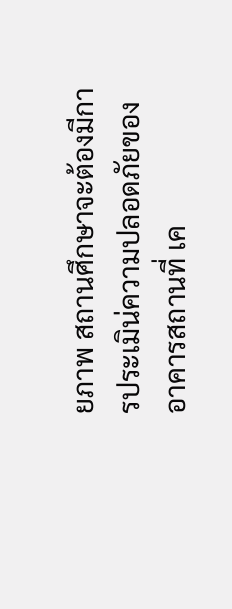ยภาพ สถานศึกษาจะต้องมีการประเมิน่ความปลอดภัยของอาคารสถานที่ เค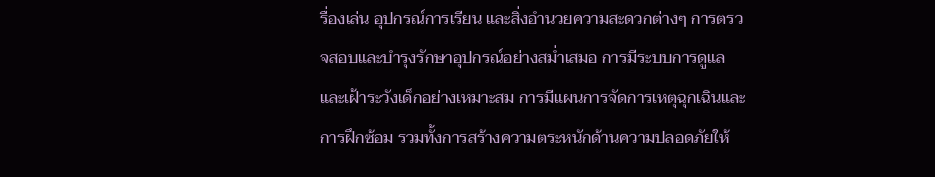รื่องเล่น อุปกรณ์การเรียน และสิ่งอำนวยความสะดวกต่างๆ การตรวจสอบและบำรุงรักษาอุปกรณ์อย่างสม่ำเสมอ การมีระบบการดูแลและเฝ้าระวังเด็กอย่างเหมาะสม การมีแผนการจัดการเหตุฉุกเฉินและการฝึกซ้อม รวมทั้งการสร้างความตระหนักด้านความปลอดภัยให้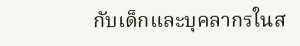กับเด็กและบุคลากรในส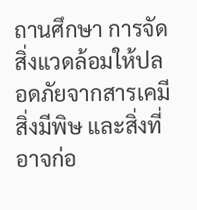ถานศึกษา การจัดสิ่งแวดล้อมให้ปลอดภัยจากสารเคมี สิ่งมีพิษ และสิ่งที่อาจก่อ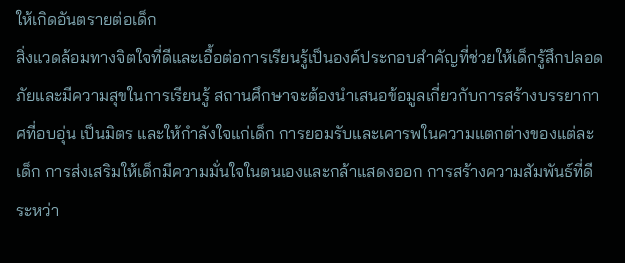ให้เกิดอันตรายต่อเด็ก
สิ่งแวดล้อมทางจิตใจที่ดีและเอื้อต่อการเรียนรู้เป็นองค์ประกอบสำคัญที่ช่วยให้เด็กรู้สึกปลอดภัยและมีความสุขในการเรียนรู้ สถานศึกษาจะต้องนำเสนอข้อมูลเกี่ยวกับการสร้างบรรยากาศที่อบอุ่น เป็นมิตร และให้กำลังใจแก่เด็ก การยอมรับและเคารพในความแตกต่างของแต่ละเด็ก การส่งเสริมให้เด็กมีความมั่นใจในตนเองและกล้าแสดงออก การสร้างความสัมพันธ์ที่ดีระหว่า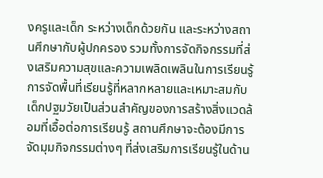งครูและเด็ก ระหว่างเด็กด้วยกัน และระหว่างสถานศึกษากับผู้ปกครอง รวมทั้งการจัดกิจกรรมที่ส่งเสริมความสุขและความเพลิดเพลินในการเรียนรู้
การจัดพื้นที่เรียนรู้ที่หลากหลายและเหมาะสมกับเด็กปฐมวัยเป็นส่วนสำคัญของการสร้างสิ่งแวดล้อมที่เอื้อต่อการเรียนรู้ สถานศึกษาจะต้องมีการจัดมุมกิจกรรมต่างๆ ที่ส่งเสริมการเรียนรู้ในด้าน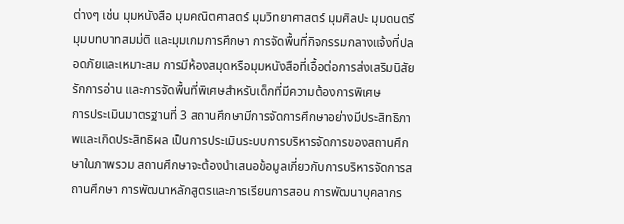ต่างๆ เช่น มุมหนังสือ มุมคณิตศาสตร์ มุมวิทยาศาสตร์ มุมศิลปะ มุมดนตรี มุมบทบาทสมม่ติ และมุมเกมการศึกษา การจัดพื้นที่กิจกรรมกลางแจ้งที่ปลอดภัยและเหมาะสม การมีห้องสมุดหรือมุมหนังสือที่เอื้อต่อการส่งเสริมนิสัยรักการอ่าน และการจัดพื้นที่พิเศษสำหรับเด็กที่มีความต้องการพิเศษ
การประเมินมาตรฐานที่ 3 สถานศึกษามีการจัดการศึกษาอย่างมีประสิทธิภาพและเกิดประสิทธิผล เป็นการประเมินระบบการบริหารจัดการของสถานศึกษาในภาพรวม สถานศึกษาจะต้องนำเสนอข้อมูลเกี่ยวกับการบริหารจัดการสถานศึกษา การพัฒนาหลักสูตรและการเรียนการสอน การพัฒนาบุคลากร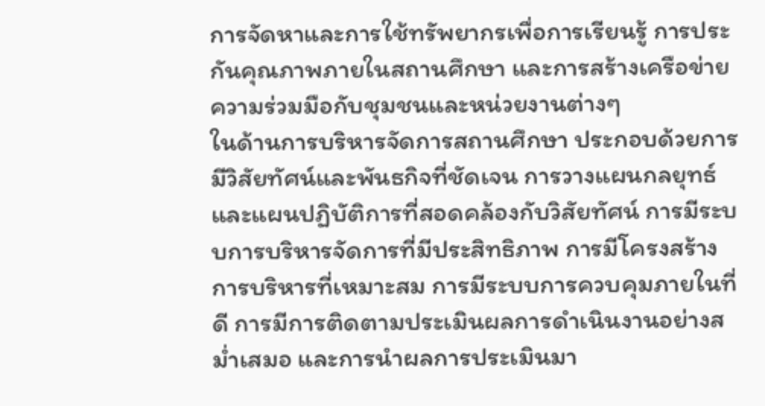การจัดหาและการใช้ทรัพยากรเพื่อการเรียนรู้ การประกันคุณภาพภายในสถานศึกษา และการสร้างเครือข่ายความร่วมมือกับชุมชนและหน่วยงานต่างๆ
ในด้านการบริหารจัดการสถานศึกษา ประกอบด้วยการมีวิสัยทัศน์และพันธกิจที่ชัดเจน การวางแผนกลยุทธ์และแผนปฏิบัติการที่สอดคล้องกับวิสัยทัศน์ การมีระบบการบริหารจัดการที่มีประสิทธิภาพ การมีโครงสร้างการบริหารที่เหมาะสม การมีระบบการควบคุมภายในที่ดี การมีการติดตามประเมินผลการดำเนินงานอย่างสม่ำเสมอ และการนำผลการประเมินมา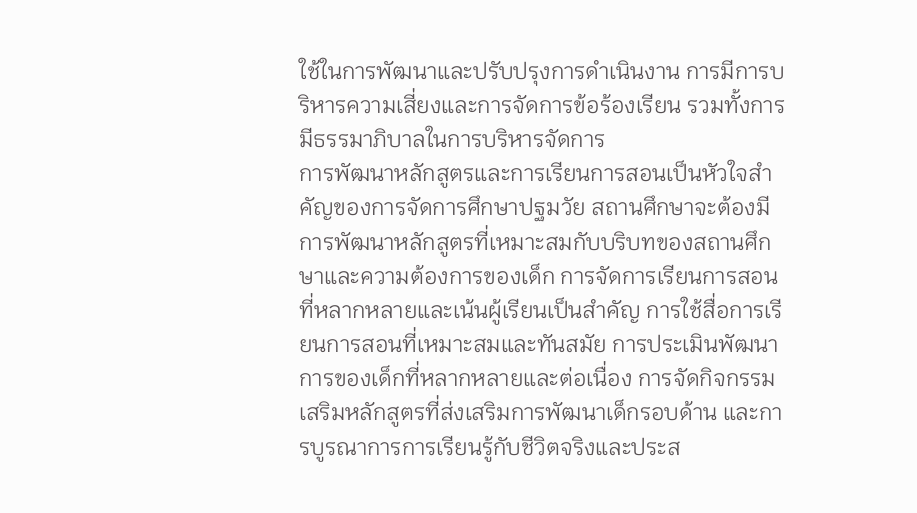ใช้ในการพัฒนาและปรับปรุงการดำเนินงาน การมีการบริหารความเสี่ยงและการจัดการข้อร้องเรียน รวมทั้งการมีธรรมาภิบาลในการบริหารจัดการ
การพัฒนาหลักสูตรและการเรียนการสอนเป็นหัวใจสำคัญของการจัดการศึกษาปฐมวัย สถานศึกษาจะต้องมีการพัฒนาหลักสูตรที่เหมาะสมกับบริบทของสถานศึกษาและความต้องการของเด็ก การจัดการเรียนการสอนที่หลากหลายและเน้นผู้เรียนเป็นสำคัญ การใช้สื่อการเรียนการสอนที่เหมาะสมและทันสมัย การประเมินพัฒนาการของเด็กที่หลากหลายและต่อเนื่อง การจัดกิจกรรมเสริมหลักสูตรที่ส่งเสริมการพัฒนาเด็กรอบด้าน และการบูรณาการการเรียนรู้กับชีวิตจริงและประส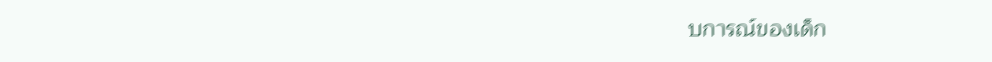บการณ์ของเด็ก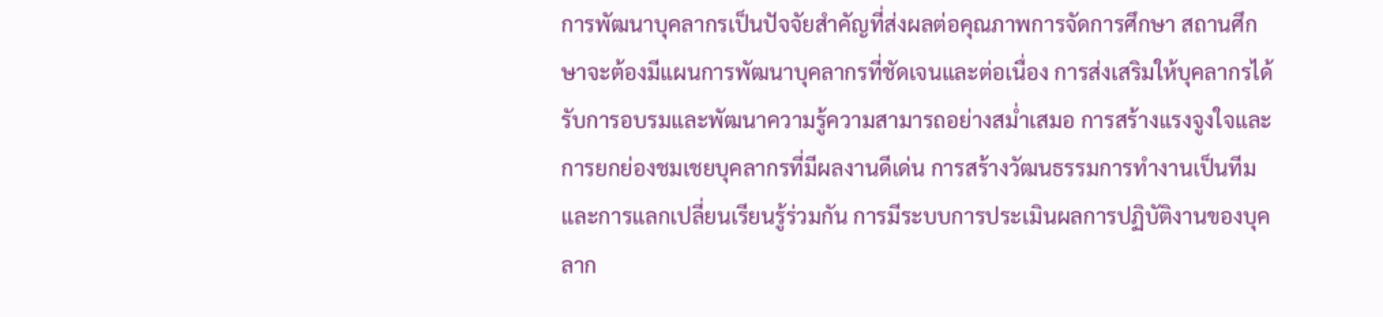การพัฒนาบุคลากรเป็นปัจจัยสำคัญที่ส่งผลต่อคุณภาพการจัดการศึกษา สถานศึกษาจะต้องมีแผนการพัฒนาบุคลากรที่ชัดเจนและต่อเนื่อง การส่งเสริมให้บุคลากรได้รับการอบรมและพัฒนาความรู้ความสามารถอย่างสม่ำเสมอ การสร้างแรงจูงใจและการยกย่องชมเชยบุคลากรที่มีผลงานดีเด่น การสร้างวัฒนธรรมการทำงานเป็นทีมและการแลกเปลี่ยนเรียนรู้ร่วมกัน การมีระบบการประเมินผลการปฏิบัติงานของบุคลาก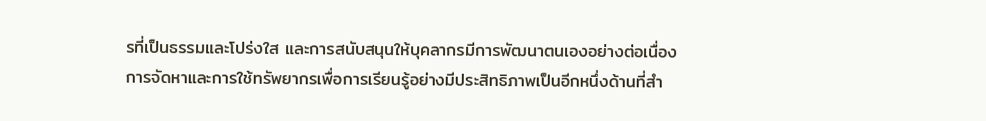รที่เป็นธรรมและโปร่งใส และการสนับสนุนให้บุคลากรมีการพัฒนาตนเองอย่างต่อเนื่อง
การจัดหาและการใช้ทรัพยากรเพื่อการเรียนรู้อย่างมีประสิทธิภาพเป็นอีกหนึ่งด้านที่สำ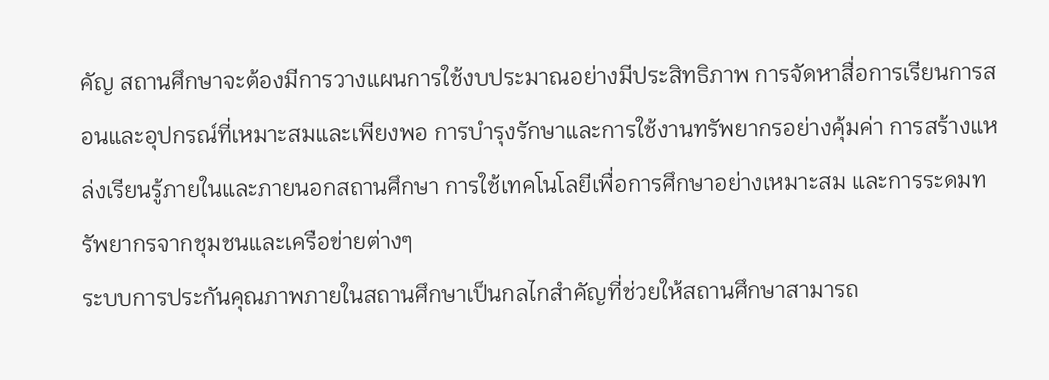คัญ สถานศึกษาจะต้องมีการวางแผนการใช้งบประมาณอย่างมีประสิทธิภาพ การจัดหาสื่อการเรียนการสอนและอุปกรณ์ที่เหมาะสมและเพียงพอ การบำรุงรักษาและการใช้งานทรัพยากรอย่างคุ้มค่า การสร้างแหล่งเรียนรู้ภายในและภายนอกสถานศึกษา การใช้เทคโนโลยีเพื่อการศึกษาอย่างเหมาะสม และการระดมทรัพยากรจากชุมชนและเครือข่ายต่างๆ
ระบบการประกันคุณภาพภายในสถานศึกษาเป็นกลไกสำคัญที่ช่วยให้สถานศึกษาสามารถ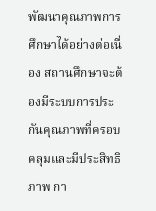พัฒนาคุณภาพการศึกษาได้อย่างต่อเนื่อง สถานศึกษาจะต้องมีระบบการประกันคุณภาพที่ครอบคลุมและมีประสิทธิภาพ กา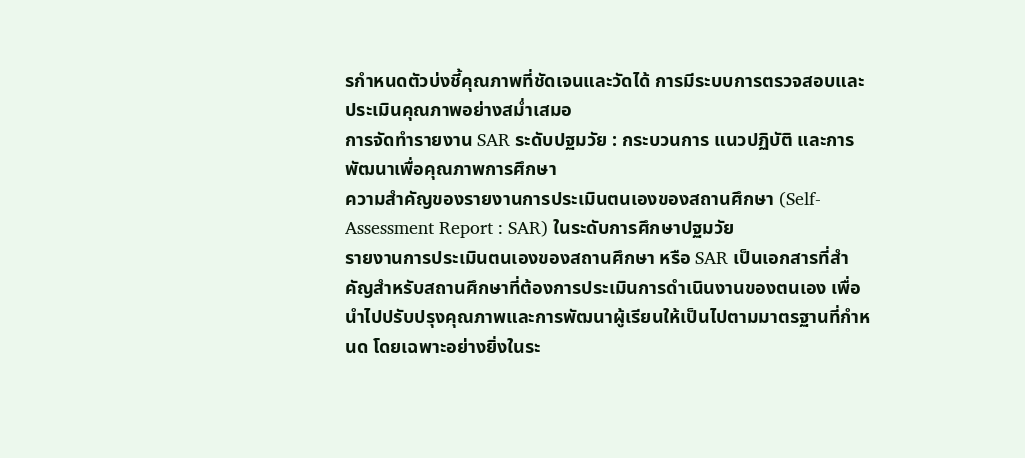รกำหนดตัวบ่งชี้คุณภาพที่ชัดเจนและวัดได้ การมีระบบการตรวจสอบและประเมินคุณภาพอย่างสม่ำเสมอ
การจัดทำรายงาน SAR ระดับปฐมวัย : กระบวนการ แนวปฏิบัติ และการพัฒนาเพื่อคุณภาพการศึกษา
ความสำคัญของรายงานการประเมินตนเองของสถานศึกษา (Self-Assessment Report : SAR) ในระดับการศึกษาปฐมวัย
รายงานการประเมินตนเองของสถานศึกษา หรือ SAR เป็นเอกสารที่สำคัญสำหรับสถานศึกษาที่ต้องการประเมินการดำเนินงานของตนเอง เพื่อนำไปปรับปรุงคุณภาพและการพัฒนาผู้เรียนให้เป็นไปตามมาตรฐานที่กำหนด โดยเฉพาะอย่างยิ่งในระ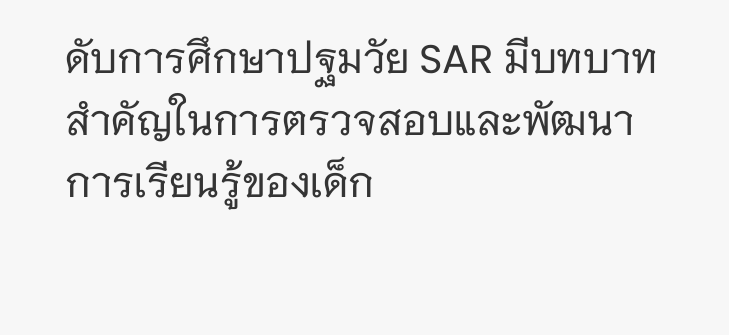ดับการศึกษาปฐมวัย SAR มีบทบาทสำคัญในการตรวจสอบและพัฒนาการเรียนรู้ของเด็ก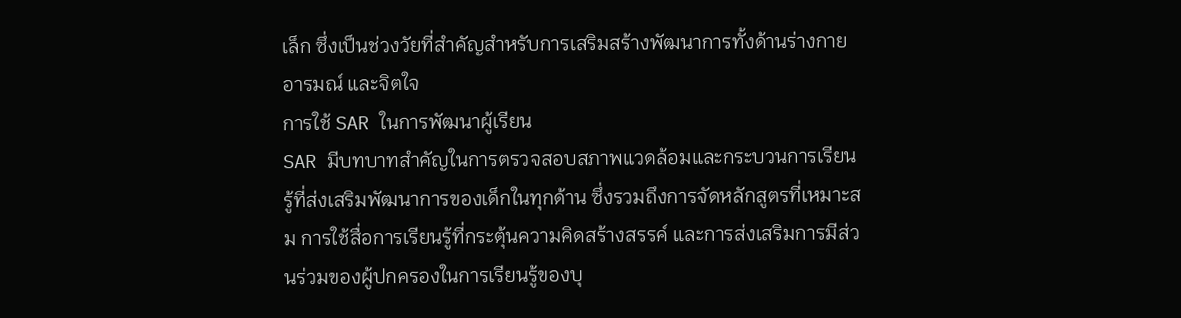เล็ก ซึ่งเป็นช่วงวัยที่สำคัญสำหรับการเสริมสร้างพัฒนาการทั้งด้านร่างกาย อารมณ์ และจิตใจ
การใช้ SAR ในการพัฒนาผู้เรียน
SAR มีบทบาทสำคัญในการตรวจสอบสภาพแวดล้อมและกระบวนการเรียนรู้ที่ส่งเสริมพัฒนาการของเด็กในทุกด้าน ซึ่งรวมถึงการจัดหลักสูตรที่เหมาะสม การใช้สื่อการเรียนรู้ที่กระตุ้นความคิดสร้างสรรค์ และการส่งเสริมการมีส่วนร่วมของผู้ปกครองในการเรียนรู้ของบุ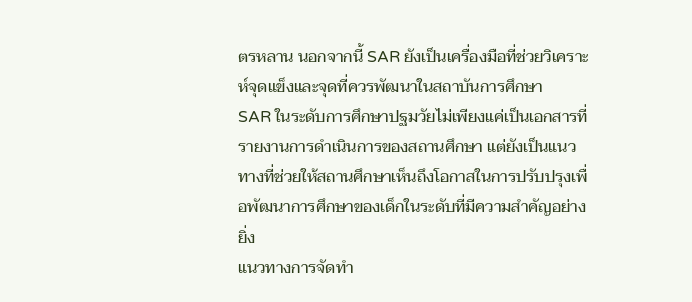ตรหลาน นอกจากนี้ SAR ยังเป็นเครื่องมือที่ช่วยวิเคราะห์จุดแข็งและจุดที่ควรพัฒนาในสถาบันการศึกษา
SAR ในระดับการศึกษาปฐมวัยไม่เพียงแค่เป็นเอกสารที่รายงานการดำเนินการของสถานศึกษา แต่ยังเป็นแนวทางที่ช่วยให้สถานศึกษาเห็นถึงโอกาสในการปรับปรุงเพื่อพัฒนาการศึกษาของเด็กในระดับที่มีความสำคัญอย่างยิ่ง
แนวทางการจัดทำ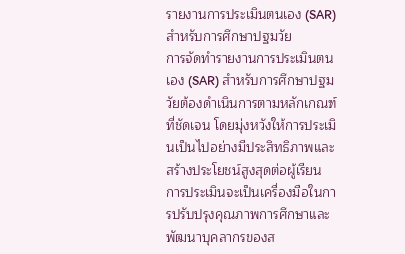รายงานการประเมินตนเอง (SAR) สำหรับการศึกษาปฐมวัย
การจัดทำรายงานการประเมินตนเอง (SAR) สำหรับการศึกษาปฐมวัยต้องดำเนินการตามหลักเกณฑ์ที่ชัดเจน โดยมุ่งหวังให้การประเมินเป็นไปอย่างมีประสิทธิภาพและสร้างประโยชน์สูงสุดต่อผู้เรียน การประเมินจะเป็นเครื่องมือในการปรับปรุงคุณภาพการศึกษาและพัฒนาบุคลากรของส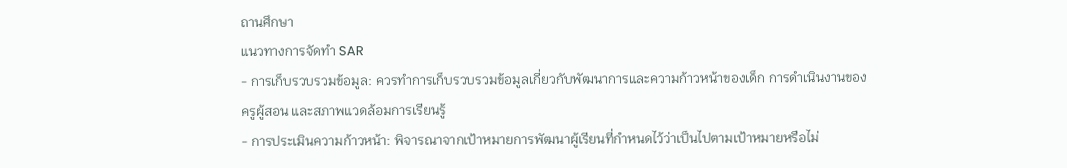ถานศึกษา
แนวทางการจัดทำ SAR
- การเก็บรวบรวมข้อมูล: ควรทำการเก็บรวบรวมข้อมูลเกี่ยวกับพัฒนาการและความก้าวหน้าของเด็ก การดำเนินงานของครูผู้สอน และสภาพแวดล้อมการเรียนรู้
- การประเมินความก้าวหน้า: พิจารณาจากเป้าหมายการพัฒนาผู้เรียนที่กำหนดไว้ว่าเป็นไปตามเป้าหมายหรือไม่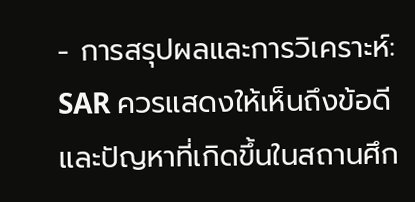- การสรุปผลและการวิเคราะห์: SAR ควรแสดงให้เห็นถึงข้อดีและปัญหาที่เกิดขึ้นในสถานศึก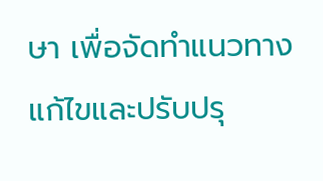ษา เพื่อจัดทำแนวทางแก้ไขและปรับปรุ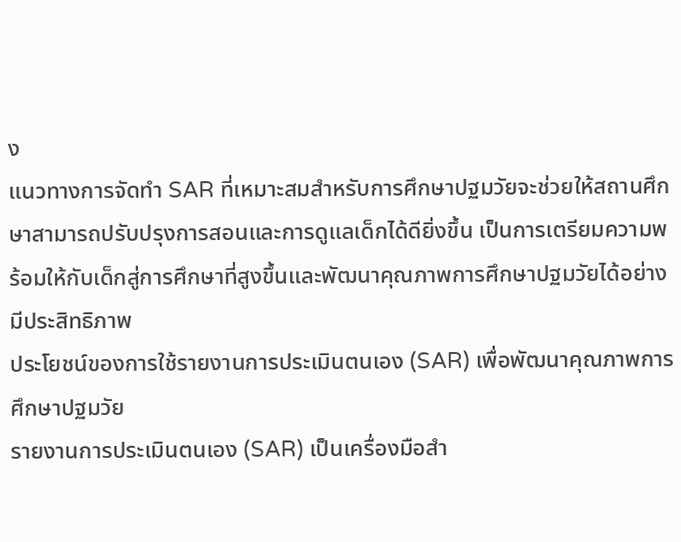ง
แนวทางการจัดทำ SAR ที่เหมาะสมสำหรับการศึกษาปฐมวัยจะช่วยให้สถานศึกษาสามารถปรับปรุงการสอนและการดูแลเด็กได้ดียิ่งขึ้น เป็นการเตรียมความพร้อมให้กับเด็กสู่การศึกษาที่สูงขึ้นและพัฒนาคุณภาพการศึกษาปฐมวัยได้อย่างมีประสิทธิภาพ
ประโยชน์ของการใช้รายงานการประเมินตนเอง (SAR) เพื่อพัฒนาคุณภาพการศึกษาปฐมวัย
รายงานการประเมินตนเอง (SAR) เป็นเครื่องมือสำ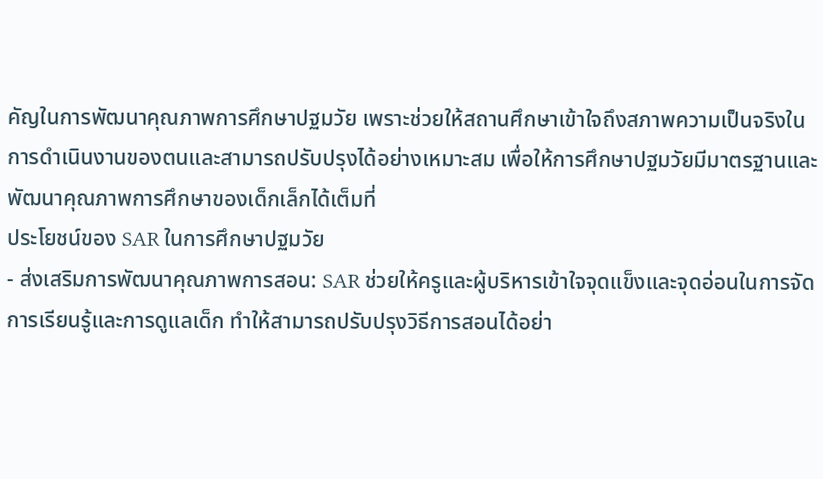คัญในการพัฒนาคุณภาพการศึกษาปฐมวัย เพราะช่วยให้สถานศึกษาเข้าใจถึงสภาพความเป็นจริงในการดำเนินงานของตนและสามารถปรับปรุงได้อย่างเหมาะสม เพื่อให้การศึกษาปฐมวัยมีมาตรฐานและพัฒนาคุณภาพการศึกษาของเด็กเล็กได้เต็มที่
ประโยชน์ของ SAR ในการศึกษาปฐมวัย
- ส่งเสริมการพัฒนาคุณภาพการสอน: SAR ช่วยให้ครูและผู้บริหารเข้าใจจุดแข็งและจุดอ่อนในการจัดการเรียนรู้และการดูแลเด็ก ทำให้สามารถปรับปรุงวิธีการสอนได้อย่า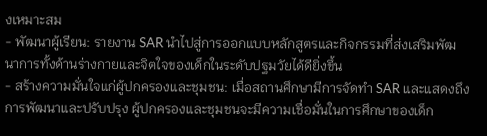งเหมาะสม
- พัฒนาผู้เรียน: รายงาน SAR นำไปสู่การออกแบบหลักสูตรและกิจกรรมที่ส่งเสริมพัฒนาการทั้งด้านร่างกายและจิตใจของเด็กในระดับปฐมวัยได้ดียิ่งขึ้น
- สร้างความมั่นใจแก่ผู้ปกครองและชุมชน: เมื่อสถานศึกษามีการจัดทำ SAR และแสดงถึงการพัฒนาและปรับปรุง ผู้ปกครองและชุมชนจะมีความเชื่อมั่นในการศึกษาของเด็ก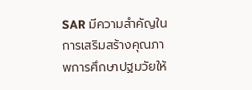SAR มีความสำคัญในการเสริมสร้างคุณภาพการศึกษาปฐมวัยให้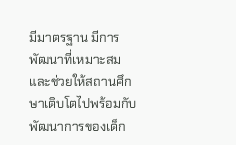มีมาตรฐาน มีการพัฒนาที่เหมาะสม และช่วยให้สถานศึกษาเติบโตไปพร้อมกับพัฒนาการของเด็ก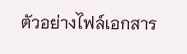ตัวอย่างไฟล์เอกสาร